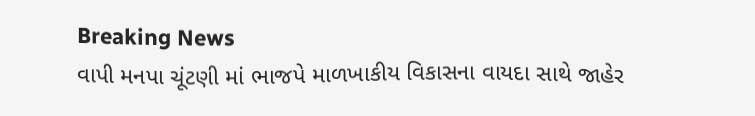Breaking News
વાપી મનપા ચૂંટણી માં ભાજપે માળખાકીય વિકાસના વાયદા સાથે જાહેર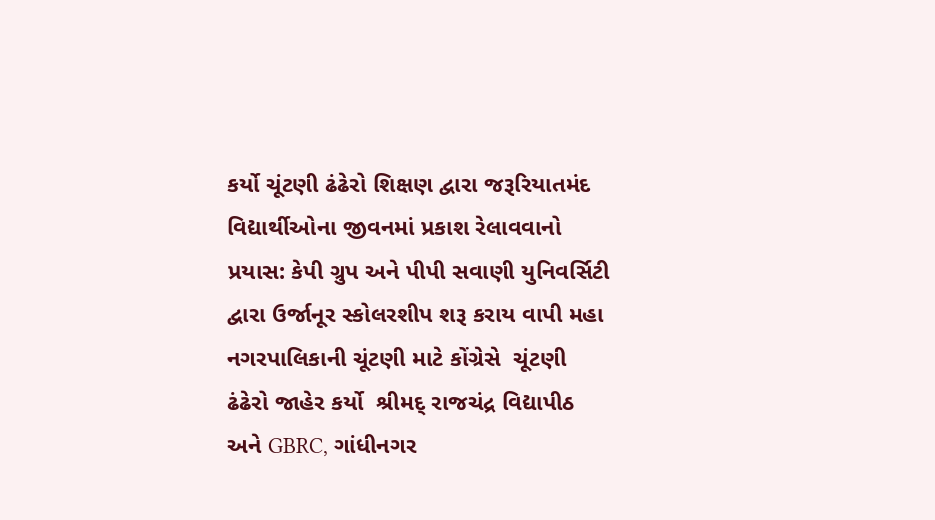કર્યો ચૂંટણી ઢંઢેરો શિક્ષણ દ્વારા જરૂરિયાતમંદ વિદ્યાર્થીઓના જીવનમાં પ્રકાશ રેલાવવાનો પ્રયાસ: કેપી ગ્રુપ અને પીપી સવાણી યુનિવર્સિટી દ્વારા ઉર્જાનૂર સ્કોલરશીપ શરૂ કરાય વાપી મહા નગરપાલિકાની ચૂંટણી માટે કોંગ્રેસે  ચૂંટણી ઢંઢેરો જાહેર કર્યો  શ્રીમદ્ રાજચંદ્ર વિદ્યાપીઠ અને GBRC, ગાંધીનગર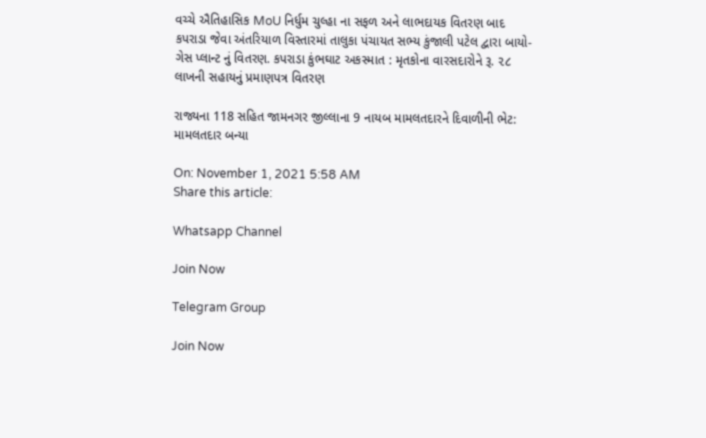વચ્ચે ઐતિહાસિક MoU નિર્ધુમ ચુલ્હા ના સફળ અને લાભદાયક વિતરણ બાદ કપરાડા જેવા અંતરિયાળ વિસ્તારમાં તાલુકા પંચાયત સભ્ય કુંજાલી પટેલ દ્વારા બાયો-ગેસ પ્લાન્ટ નું વિતરણ. કપરાડા કુંભઘાટ અકસ્માત : મૃતકોના વારસદારોને રૂ. ૨૮ લાખની સહાયનું પ્રમાણપત્ર વિતરણ

રાજ્યના 118 સહિત જામનગર જીલ્લાના 9 નાયબ મામલતદારને દિવાળીની ભેટ: મામલતદાર બન્યા

On: November 1, 2021 5:58 AM
Share this article:

Whatsapp Channel

Join Now

Telegram Group

Join Now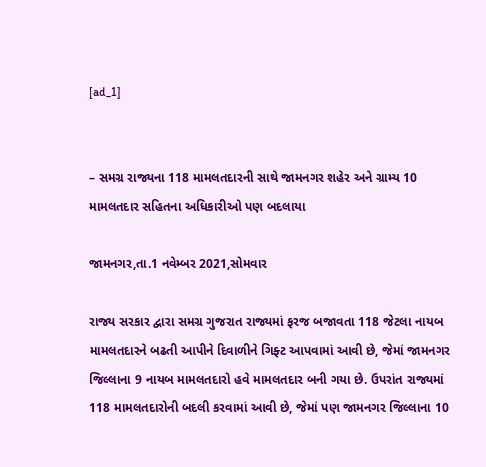[ad_1]


– સમગ્ર રાજ્યના 118 મામલતદારની સાથે જામનગર શહેર અને ગ્રામ્ય 10 મામલતદાર સહિતના અધિકારીઓ પણ બદલાયા

જામનગર,તા.1 નવેમ્બર 2021,સોમવાર

રાજ્ય સરકાર દ્વારા સમગ્ર ગુજરાત રાજ્યમાં ફરજ બજાવતા 118 જેટલા નાયબ મામલતદારને બઢતી આપીને દિવાળીને ગિફ્ટ આપવામાં આવી છે, જેમાં જામનગર જિલ્લાના 9 નાયબ મામલતદારો હવે મામલતદાર બની ગયા છે. ઉપરાંત રાજ્યમાં 118 મામલતદારોની બદલી કરવામાં આવી છે, જેમાં પણ જામનગર જિલ્લાના 10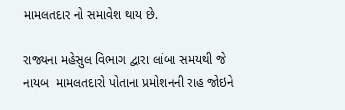મામલતદાર નો સમાવેશ થાય છે.

રાજ્યના મહેસુલ વિભાગ દ્વારા લાંબા સમયથી જે નાયબ  મામલતદારો પોતાના પ્રમોશનની રાહ જોઇને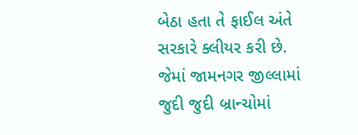બેઠા હતા તે ફાઈલ અંતે સરકારે ક્લીયર કરી છે. જેમાં જામનગર જીલ્લામાં જુદી જુદી બ્રાન્ચોમાં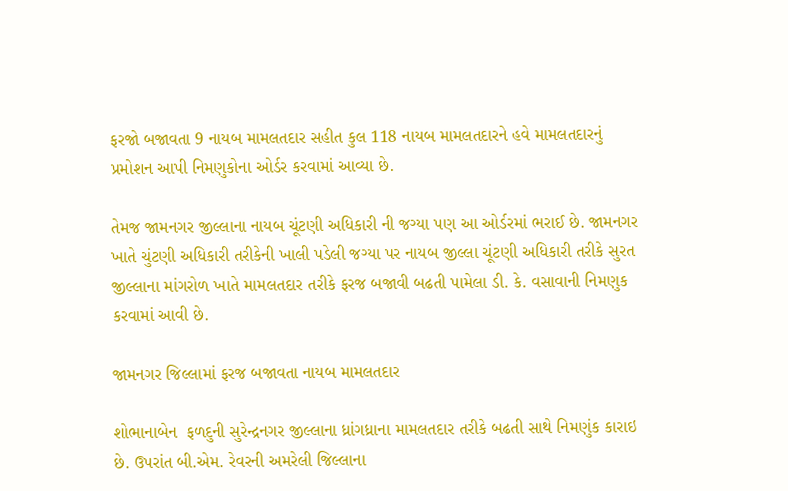ફરજો બજાવતા 9 નાયબ મામલતદાર સહીત કુલ 118 નાયબ મામલતદારને હવે મામલતદારનું પ્રમોશન આપી નિમણુકોના ઓર્ડર કરવામાં આવ્યા છે.

તેમજ જામનગર જીલ્લાના નાયબ ચૂંટણી અધિકારી ની જગ્યા પણ આ ઓર્ડરમાં ભરાઈ છે. જામનગર ખાતે ચુંટણી અધિકારી તરીકેની ખાલી પડેલી જગ્યા પર નાયબ જીલ્લા ચૂંટણી અધિકારી તરીકે સુરત જીલ્લાના માંગરોળ ખાતે મામલતદાર તરીકે ફરજ બજાવી બઢતી પામેલા ડી. કે. વસાવાની નિમણુક કરવામાં આવી છે.

જામનગર જિલ્લામાં ફરજ બજાવતા નાયબ મામલતદાર

શોભાનાબેન  ફળદુની સુરેન્દ્રનગર જીલ્લાના ધ્રાંગધ્રાના મામલતદાર તરીકે બઢતી સાથે નિમણુંક કારાઇ છે. ઉપરાંત બી.એમ. રેવરની અમરેલી જિલ્લાના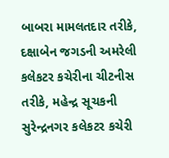બાબરા મામલતદાર તરીકે, દક્ષાબેન જગડની અમરેલી કલેકટર કચેરીના ચીટનીસ તરીકે, મહેન્દ્ર સૂચકની સુરેન્દ્રનગર કલેકટર કચેરી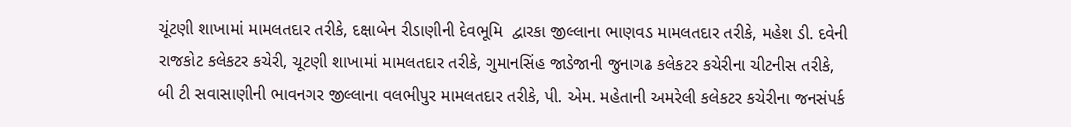ચૂંટણી શાખામાં મામલતદાર તરીકે, દક્ષાબેન રીડાણીની દેવભૂમિ  દ્વારકા જીલ્લાના ભાણવડ મામલતદાર તરીકે, મહેશ ડી. દવેની  રાજકોટ કલેકટર કચેરી, ચૂટણી શાખામાં મામલતદાર તરીકે, ગુમાનસિંહ જાડેજાની જુનાગઢ કલેકટર કચેરીના ચીટનીસ તરીકે, બી ટી સવાસાણીની ભાવનગર જીલ્લાના વલભીપુર મામલતદાર તરીકે, પી. એમ. મહેતાની અમરેલી કલેકટર કચેરીના જનસંપર્ક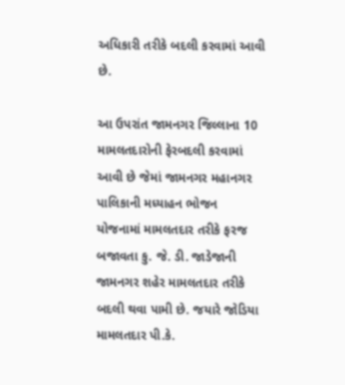અધિકારી તરીકે બદલી કરવામાં આવી છે.

આ ઉપરાંત જામનગર જિલ્લાના 10 મામલતદારોની ફેરબદલી કરવામાં આવી છે જેમાં જામનગર મહાનગર પાલિકાની મધ્યાહન ભોજન  યોજનામાં મામલતદાર તરીકે ફરજ બજાવતા કુ. જે. ડી. જાડેજાની જામનગર શહેર મામલતદાર તરીકે બદલી થવા પામી છે. જયારે જોડિયા મામલતદાર પી.કે.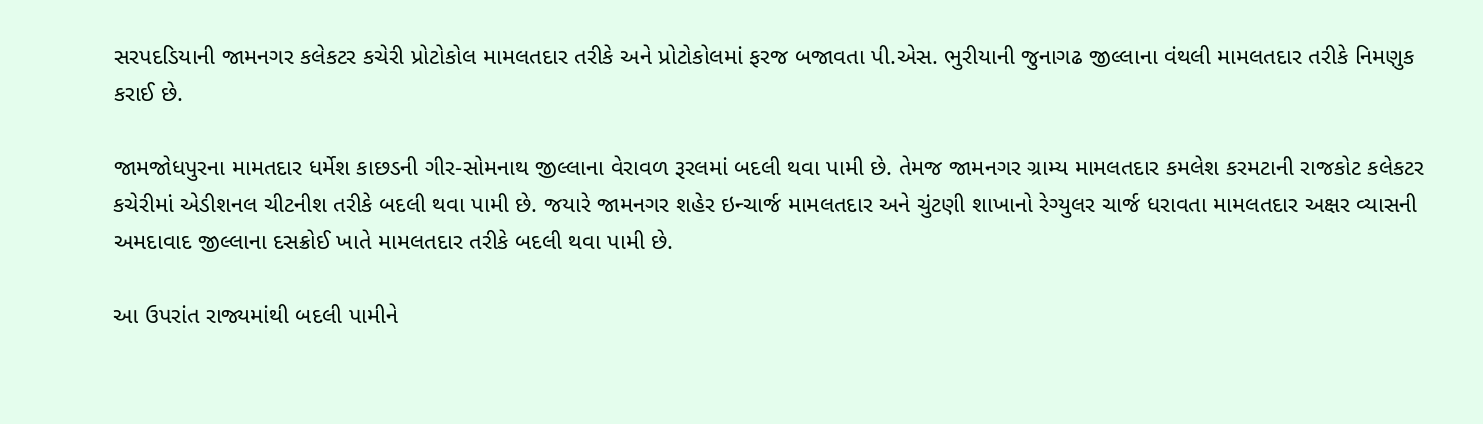સરપદડિયાની જામનગર કલેકટર કચેરી પ્રોટોકોલ મામલતદાર તરીકે અને પ્રોટોકોલમાં ફરજ બજાવતા પી.એસ. ભુરીયાની જુનાગઢ જીલ્લાના વંથલી મામલતદાર તરીકે નિમણુક કરાઈ છે.

જામજોધપુરના મામતદાર ધર્મેશ કાછડની ગીર-સોમનાથ જીલ્લાના વેરાવળ રૂરલમાં બદલી થવા પામી છે. તેમજ જામનગર ગ્રામ્ય મામલતદાર કમલેશ કરમટાની રાજકોટ કલેકટર કચેરીમાં એડીશનલ ચીટનીશ તરીકે બદલી થવા પામી છે. જયારે જામનગર શહેર ઇન્ચાર્જ મામલતદાર અને ચુંટણી શાખાનો રેગ્યુલર ચાર્જ ધરાવતા મામલતદાર અક્ષર વ્યાસની અમદાવાદ જીલ્લાના દસક્રોઈ ખાતે મામલતદાર તરીકે બદલી થવા પામી છે.

આ ઉપરાંત રાજ્યમાંથી બદલી પામીને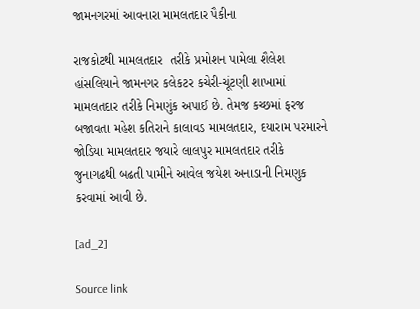જામનગરમાં આવનારા મામલતદાર પૈકીના

રાજકોટથી મામલતદાર  તરીકે પ્રમોશન પામેલા શૈલેશ હાંસલિયાને જામનગર કલેકટર કચેરી-ચૂંટણી શાખામાં મામલતદાર તરીકે નિમણુંક અપાઈ છે. તેમજ કચ્છમાં ફરજ બજાવતા મહેશ કતિરાને કાલાવડ મામલતદાર, દયારામ પરમારને જોડિયા મામલતદાર જયારે લાલપુર મામલતદાર તરીકે જુનાગઢથી બઢતી પામીને આવેલ જયેશ અનાડાની નિમણુક કરવામાં આવી છે.

[ad_2]

Source link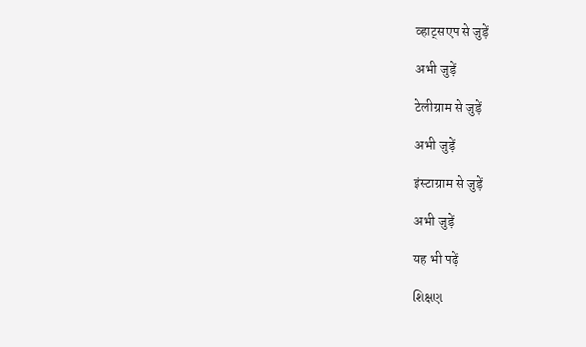व्हाट्सएप से जुड़ें

अभी जुड़ें

टेलीग्राम से जुड़ें

अभी जुड़ें

इंस्टाग्राम से जुड़ें

अभी जुड़ें

यह भी पढ़ें

શિક્ષણ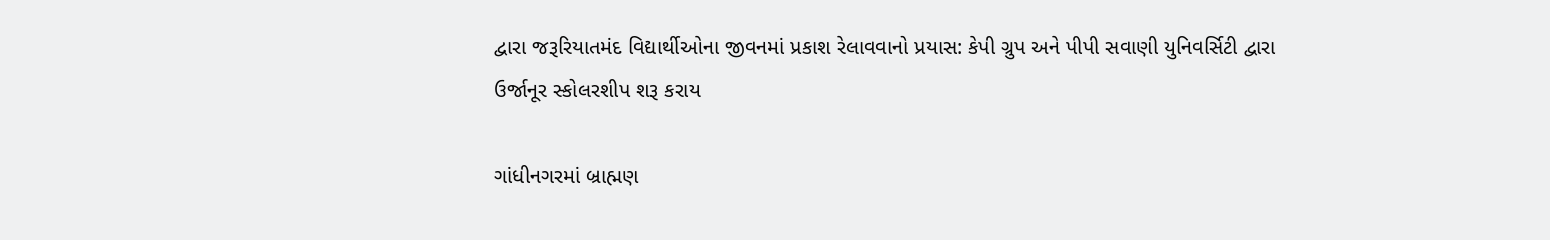દ્વારા જરૂરિયાતમંદ વિદ્યાર્થીઓના જીવનમાં પ્રકાશ રેલાવવાનો પ્રયાસ: કેપી ગ્રુપ અને પીપી સવાણી યુનિવર્સિટી દ્વારા ઉર્જાનૂર સ્કોલરશીપ શરૂ કરાય

ગાંધીનગરમાં બ્રાહ્મણ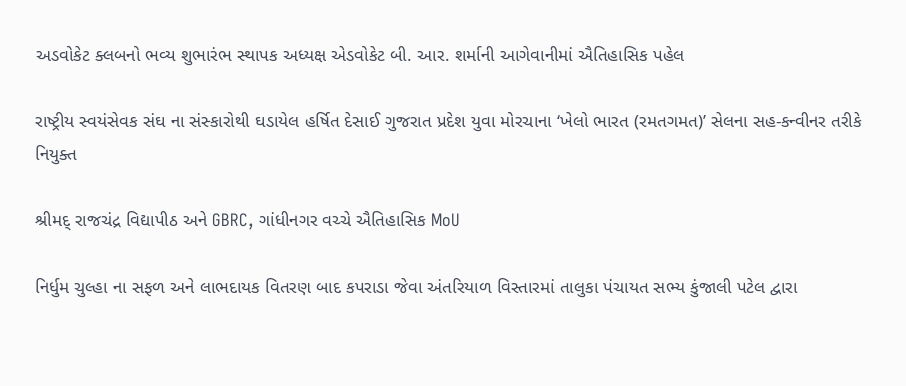અડવોકેટ ક્લબનો ભવ્ય શુભારંભ સ્થાપક અધ્યક્ષ એડવોકેટ બી. આર. શર્માની આગેવાનીમાં ઐતિહાસિક પહેલ

રાષ્ટ્રીય સ્વયંસેવક સંઘ ના સંસ્કારોથી ઘડાયેલ હર્ષિત દેસાઈ ગુજરાત પ્રદેશ યુવા મોરચાના ‘ખેલો ભારત (રમતગમત)’ સેલના સહ-કન્વીનર તરીકે નિયુક્ત

શ્રીમદ્ રાજચંદ્ર વિદ્યાપીઠ અને GBRC, ગાંધીનગર વચ્ચે ઐતિહાસિક MoU

નિર્ધુમ ચુલ્હા ના સફળ અને લાભદાયક વિતરણ બાદ કપરાડા જેવા અંતરિયાળ વિસ્તારમાં તાલુકા પંચાયત સભ્ય કુંજાલી પટેલ દ્વારા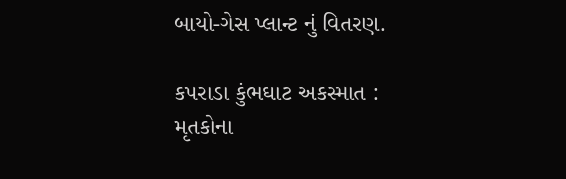બાયો-ગેસ પ્લાન્ટ નું વિતરણ.

કપરાડા કુંભઘાટ અકસ્માત : મૃતકોના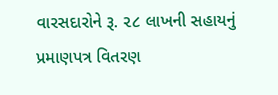વારસદારોને રૂ. ૨૮ લાખની સહાયનું પ્રમાણપત્ર વિતરણ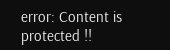error: Content is protected !!